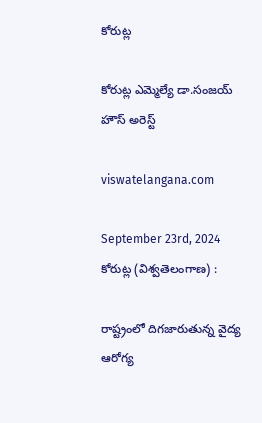కోరుట్ల

కోరుట్ల ఎమ్మెల్యే డా.సంజయ్ హౌస్ అరెస్ట్

viswatelangana.com

September 23rd, 2024
కోరుట్ల (విశ్వతెలంగాణ) :

రాష్ట్రంలో దిగజారుతున్న వైద్య ఆరోగ్య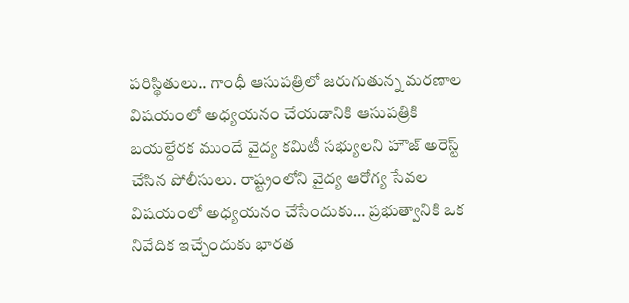పరిస్థితులు.. గాంధీ ఆసుపత్రిలో జరుగుతున్న మరణాల విషయంలో అధ్యయనం చేయడానికి ఆసుపత్రికి బయల్దేరక ముందే వైద్య కమిటీ సభ్యులని హౌజ్ అరెస్ట్ చేసిన పోలీసులు. రాష్ట్రంలోని వైద్య ఆరోగ్య సేవల విషయంలో అధ్యయనం చేసేందుకు… ప్రభుత్వానికి ఒక నివేదిక ఇచ్చేందుకు భారత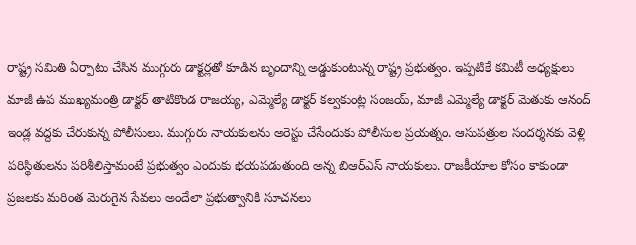రాష్ట్ర సమితి ఏర్పాటు చేసిన ముగ్గురు డాక్టర్లతో కూడిన బృందాన్ని అడ్డుకుంటున్న రాష్ట్ర ప్రభుత్వం. ఇప్పటికే కమిటీ అధ్యక్షులు మాజీ ఉప ముఖ్యమంత్రి డాక్టర్ తాటికొండ రాజయ్య, ఎమ్మెల్యే డాక్టర్ కల్వకుంట్ల సంజయ్, మాజీ ఎమ్మెల్యే డాక్టర్ మెతుకు ఆనంద్ ఇండ్ల వద్దకు చేరుకున్న పోలీసులు. ముగ్గురు నాయకులను అరెస్టు చేసేందుకు పోలీసుల ప్రయత్నం. ఆసుపత్రుల సందర్శనకు వెళ్లి పరిస్థితులను పరిశీలిస్తామంటే ప్రభుత్వం ఎందుకు భయపడుతుంది అన్న బిఆర్ఎస్ నాయకులు. రాజకీయాల కోసం కాకుండా ప్రజలకు మరింత మెరుగైన సేవలు అందేలా ప్రభుత్వానికి సూచనలు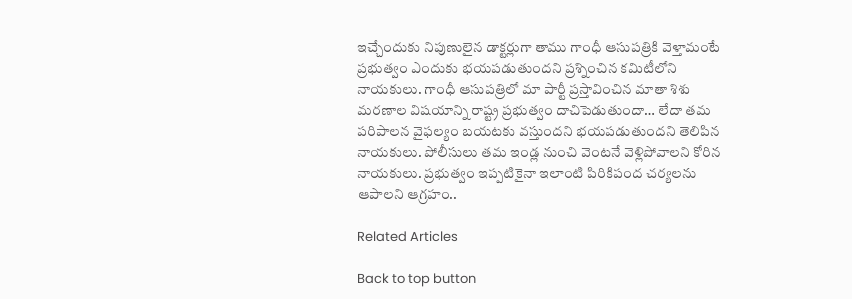ఇచ్చేందుకు నిపుణులైన డాక్టర్లుగా తాము గాంధీ ఆసుపత్రికి వెళ్తామంటే ప్రభుత్వం ఎందుకు భయపడుతుందని ప్రశ్నించిన కమిటీలోని నాయకులు. గాంధీ ఆసుపత్రిలో మా పార్టీ ప్రస్తావించిన మాతా శిశు మరణాల విషయాన్ని రాష్ట్ర ప్రభుత్వం దాచిపెడుతుందా… లేదా తమ పరిపాలన వైఫల్యం బయటకు వస్తుందని భయపడుతుందని తెలిపిన నాయకులు. పోలీసులు తమ ఇండ్ల నుంచి వెంటనే వెళ్లిపోవాలని కోరిన నాయకులు. ప్రభుత్వం ఇప్పటికైనా ఇలాంటి పిరికిపంద చర్యలను ఆపాలని ఆగ్రహం..

Related Articles

Back to top button